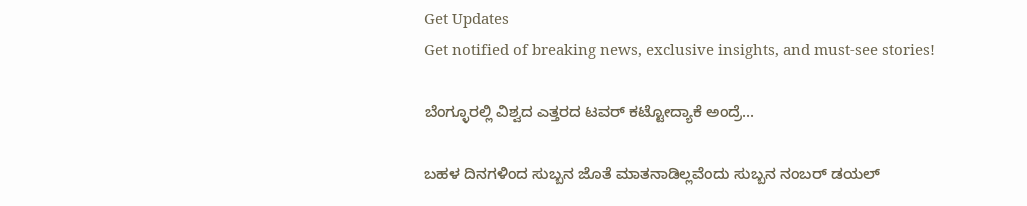Get Updates
Get notified of breaking news, exclusive insights, and must-see stories!

ಬೆಂಗ್ಳೂರಲ್ಲಿ ವಿಶ್ವದ ಎತ್ತರದ ಟವರ್‌ ಕಟ್ಟೋದ್ಯಾಕೆ ಅಂದ್ರೆ...

ಬಹಳ ದಿನಗಳಿಂದ ಸುಬ್ಬನ ಜೊತೆ ಮಾತನಾಡಿಲ್ಲವೆಂದು ಸುಬ್ಬನ ನಂಬರ್‌ ಡಯಲ್‌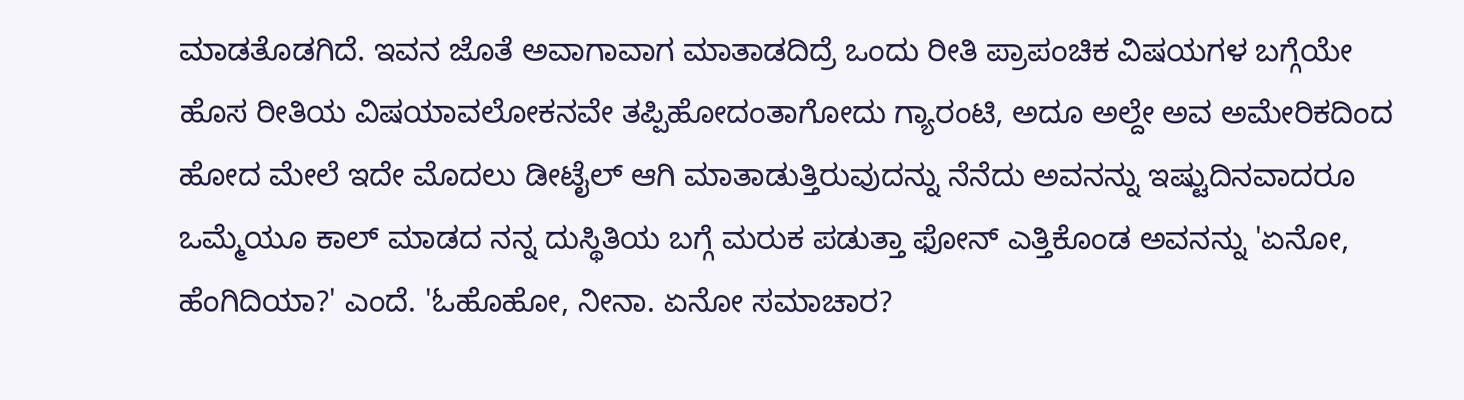ಮಾಡತೊಡಗಿದೆ. ಇವನ ಜೊತೆ ಅವಾಗಾವಾಗ ಮಾತಾಡದಿದ್ರೆ ಒಂದು ರೀತಿ ಪ್ರಾಪಂಚಿಕ ವಿಷಯಗಳ ಬಗ್ಗೆಯೇ ಹೊಸ ರೀತಿಯ ವಿಷಯಾವಲೋಕನವೇ ತಪ್ಪಿಹೋದಂತಾಗೋದು ಗ್ಯಾರಂಟಿ, ಅದೂ ಅಲ್ದೇ ಅವ ಅಮೇರಿಕದಿಂದ ಹೋದ ಮೇಲೆ ಇದೇ ಮೊದಲು ಡೀಟೈಲ್‌ ಆಗಿ ಮಾತಾಡುತ್ತಿರುವುದನ್ನು ನೆನೆದು ಅವನನ್ನು ಇಷ್ಟುದಿನವಾದರೂ ಒಮ್ಮೆಯೂ ಕಾಲ್‌ ಮಾಡದ ನನ್ನ ದುಸ್ಥಿತಿಯ ಬಗ್ಗೆ ಮರುಕ ಪಡುತ್ತಾ ಫೋನ್‌ ಎತ್ತಿಕೊಂಡ ಅವನನ್ನು 'ಏನೋ, ಹೆಂಗಿದಿಯಾ?' ಎಂದೆ. 'ಓಹೊಹೋ, ನೀನಾ. ಏನೋ ಸಮಾಚಾರ?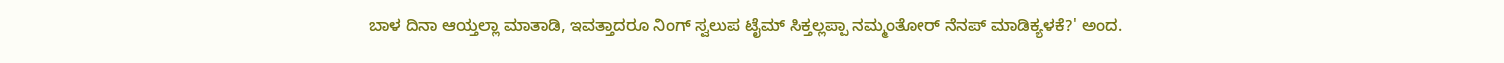ಬಾಳ ದಿನಾ ಆಯ್ತಲ್ಲಾ ಮಾತಾಡಿ, ಇವತ್ತಾದರೂ ನಿಂಗ್‌ ಸ್ವಲುಪ ಟೈಮ್‌ ಸಿಕ್ತಲ್ಲಪ್ಪಾ ನಮ್ಮಂತೋರ್‌ ನೆನಪ್‌ ಮಾಡಿಕ್ಯಳಕೆ?' ಅಂದ.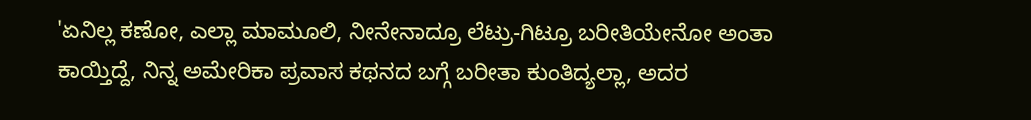'ಏನಿಲ್ಲ ಕಣೋ, ಎಲ್ಲಾ ಮಾಮೂಲಿ, ನೀನೇನಾದ್ರೂ ಲೆಟ್ರು-ಗಿಟ್ರೂ ಬರೀತಿಯೇನೋ ಅಂತಾ ಕಾಯ್ತಿದ್ದೆ, ನಿನ್ನ ಅಮೇರಿಕಾ ಪ್ರವಾಸ ಕಥನದ ಬಗ್ಗೆ ಬರೀತಾ ಕುಂತಿದ್ಯಲ್ಲಾ, ಅದರ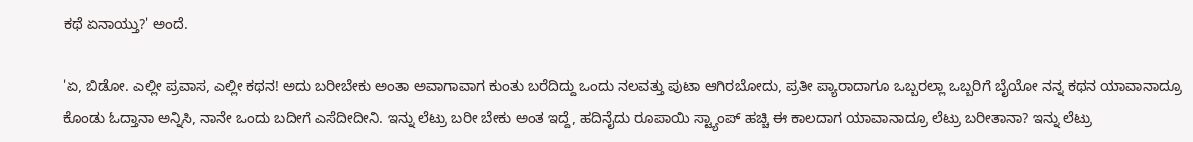ಕಥೆ ಏನಾಯ್ತು?' ಅಂದೆ.

'ಏ, ಬಿಡೋ. ಎಲ್ಲೀ ಪ್ರವಾಸ, ಎಲ್ಲೀ ಕಥನ! ಅದು ಬರೀಬೇಕು ಅಂತಾ ಅವಾಗಾವಾಗ ಕುಂತು ಬರೆದಿದ್ದು ಒಂದು ನಲವತ್ತು ಪುಟಾ ಆಗಿರಬೋದು, ಪ್ರತೀ ಪ್ಯಾರಾದಾಗೂ ಒಬ್ಬರಲ್ಲಾ ಒಬ್ಬರಿಗೆ ಬೈಯೋ ನನ್ನ ಕಥನ ಯಾವಾನಾದ್ರೂ ಕೊಂಡು ಓದ್ತಾನಾ ಅನ್ನಿಸಿ, ನಾನೇ ಒಂದು ಬದೀಗೆ ಎಸೆದೀದೀನಿ. ಇನ್ನು ಲೆಟ್ರು ಬರೀ ಬೇಕು ಅಂತ ಇದ್ದೆ, ಹದಿನೈದು ರೂಪಾಯಿ ಸ್ಟ್ಯಾಂಪ್‌ ಹಚ್ಚಿ ಈ ಕಾಲದಾಗ ಯಾವಾನಾದ್ರೂ ಲೆಟ್ರು ಬರೀತಾನಾ? ಇನ್ನು ಲೆಟ್ರು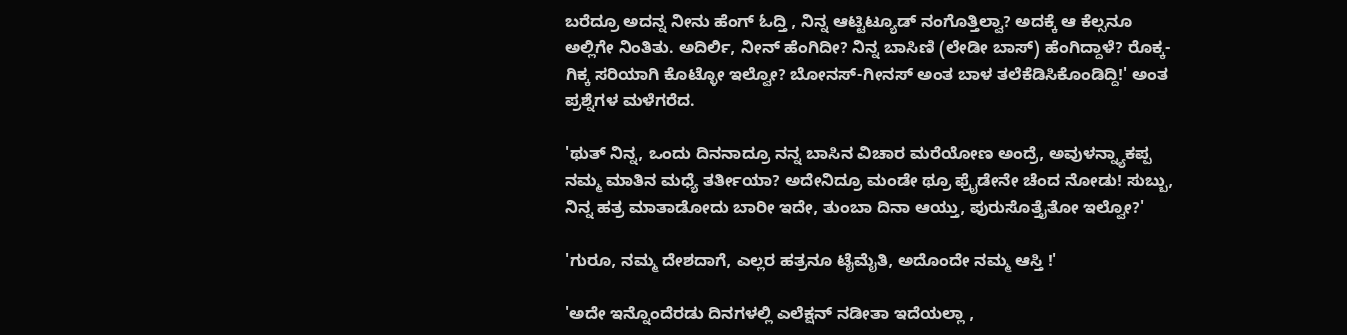ಬರೆದ್ರೂ ಅದನ್ನ ನೀನು ಹೆಂಗ್‌ ಓದ್ತಿ , ನಿನ್ನ ಆಟ್ಟಿಟ್ಯೂಡ್‌ ನಂಗೊತ್ತಿಲ್ವಾ? ಅದಕ್ಕೆ ಆ ಕೆಲ್ಸನೂ ಅಲ್ಲಿಗೇ ನಿಂತಿತು. ಅದಿರ್ಲಿ, ನೀನ್‌ ಹೆಂಗಿದೀ? ನಿನ್ನ ಬಾಸಿಣಿ (ಲೇಡೀ ಬಾಸ್‌) ಹೆಂಗಿದ್ದಾಳೆ? ರೊಕ್ಕ-ಗಿಕ್ಕ ಸರಿಯಾಗಿ ಕೊಟ್ಳೋ ಇಲ್ವೋ? ಬೋನಸ್‌-ಗೀನಸ್‌ ಅಂತ ಬಾಳ ತಲೆಕೆಡಿಸಿಕೊಂಡಿದ್ದಿ!' ಅಂತ ಪ್ರಶ್ನೆಗಳ ಮಳೆಗರೆದ.

'ಥುತ್‌ ನಿನ್ನ, ಒಂದು ದಿನನಾದ್ರೂ ನನ್ನ ಬಾಸಿನ ವಿಚಾರ ಮರೆಯೋಣ ಅಂದ್ರೆ, ಅವುಳನ್ನ್ಯಾಕಪ್ಪ ನಮ್ಮ ಮಾತಿನ ಮಧ್ಯೆ ತರ್ತೀಯಾ? ಅದೇನಿದ್ರೂ ಮಂಡೇ ಥ್ರೂ ಫ್ರೈಡೇನೇ ಚೆಂದ ನೋಡು! ಸುಬ್ಬು, ನಿನ್ನ ಹತ್ರ ಮಾತಾಡೋದು ಬಾರೀ ಇದೇ, ತುಂಬಾ ದಿನಾ ಆಯ್ತು, ಪುರುಸೊತ್ತೈತೋ ಇಲ್ವೋ?'

'ಗುರೂ, ನಮ್ಮ ದೇಶದಾಗೆ, ಎಲ್ಲರ ಹತ್ರನೂ ಟೈಮೈತಿ, ಅದೊಂದೇ ನಮ್ಮ ಆಸ್ತಿ !'

'ಅದೇ ಇನ್ನೊಂದೆರಡು ದಿನಗಳಲ್ಲಿ ಎಲೆಕ್ಷನ್‌ ನಡೀತಾ ಇದೆಯಲ್ಲಾ ,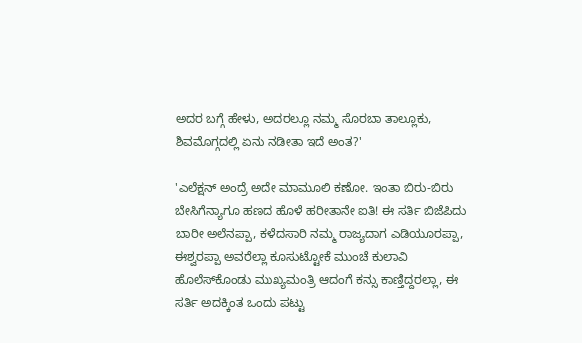ಅದರ ಬಗ್ಗೆ ಹೇಳು, ಅದರಲ್ಲೂ ನಮ್ಮ ಸೊರಬಾ ತಾಲ್ಲೂಕು, ಶಿವಮೊಗ್ಗದಲ್ಲಿ ಏನು ನಡೀತಾ ಇದೆ ಅಂತ?'

'ಎಲೆಕ್ಷನ್‌ ಅಂದ್ರೆ ಅದೇ ಮಾಮೂಲಿ ಕಣೋ. ಇಂತಾ ಬಿರು-ಬಿರು ಬೇಸಿಗೆನ್ಯಾಗೂ ಹಣದ ಹೊಳೆ ಹರೀತಾನೇ ಐತಿ! ಈ ಸರ್ತಿ ಬಿಜೆಪಿದು ಬಾರೀ ಅಲೆನಪ್ಪಾ, ಕಳೆದಸಾರಿ ನಮ್ಮ ರಾಜ್ಯದಾಗ ಎಡಿಯೂರಪ್ಪಾ, ಈಶ್ವರಪ್ಪಾ ಅವರೆಲ್ಲಾ ಕೂಸುಟ್ಟೋಕೆ ಮುಂಚೆ ಕುಲಾವಿ ಹೊಲೆಸ್‌ಕೊಂಡು ಮುಖ್ಯಮಂತ್ರಿ ಆದಂಗೆ ಕನ್ಸು ಕಾಣ್ತಿದ್ದರಲ್ಲಾ, ಈ ಸರ್ತಿ ಅದಕ್ಕಿಂತ ಒಂದು ಪಟ್ಟು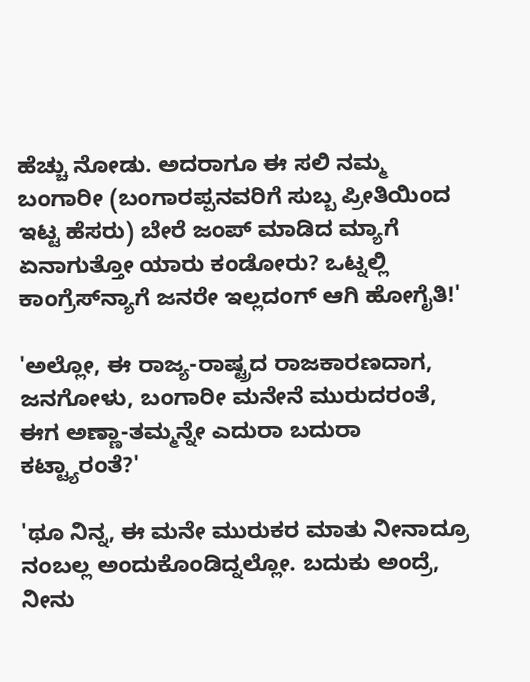ಹೆಚ್ಚು ನೋಡು. ಅದರಾಗೂ ಈ ಸಲಿ ನಮ್ಮ ಬಂಗಾರೀ (ಬಂಗಾರಪ್ಪನವರಿಗೆ ಸುಬ್ಬ ಪ್ರೀತಿಯಿಂದ ಇಟ್ಟ ಹೆಸರು) ಬೇರೆ ಜಂಪ್‌ ಮಾಡಿದ ಮ್ಯಾಗೆ ಏನಾಗುತ್ತೋ ಯಾರು ಕಂಡೋರು? ಒಟ್ನಲ್ಲಿ ಕಾಂಗ್ರೆಸ್‌ನ್ಯಾಗೆ ಜನರೇ ಇಲ್ಲದಂಗ್‌ ಆಗಿ ಹೋಗೈತಿ!'

'ಅಲ್ಲೋ, ಈ ರಾಜ್ಯ-ರಾಷ್ಟ್ರದ ರಾಜಕಾರಣದಾಗ, ಜನಗೋಳು, ಬಂಗಾರೀ ಮನೇನೆ ಮುರುದರಂತೆ, ಈಗ ಅಣ್ಣಾ-ತಮ್ಮನ್ನೇ ಎದುರಾ ಬದುರಾ ಕಟ್ಟ್ಯಾರಂತೆ?'

'ಥೂ ನಿನ್ನ, ಈ ಮನೇ ಮುರುಕರ ಮಾತು ನೀನಾದ್ರೂ ನಂಬಲ್ಲ ಅಂದುಕೊಂಡಿದ್ನಲ್ಲೋ. ಬದುಕು ಅಂದ್ರೆ, ನೀನು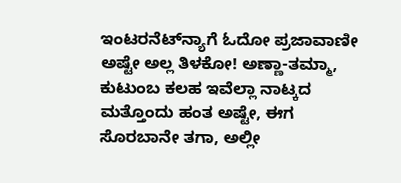ಇಂಟರನೆಟ್‌ನ್ಯಾಗೆ ಓದೋ ಪ್ರಜಾವಾಣೀ ಅಷ್ಟೇ ಅಲ್ಲ ತಿಳಕೋ! ಅಣ್ಣಾ-ತಮ್ಮಾ, ಕುಟುಂಬ ಕಲಹ ಇವೆಲ್ಲಾ ನಾಟ್ಕದ ಮತ್ತೊಂದು ಹಂತ ಅಷ್ಟೇ, ಈಗ ಸೊರಬಾನೇ ತಗಾ, ಅಲ್ಲೀ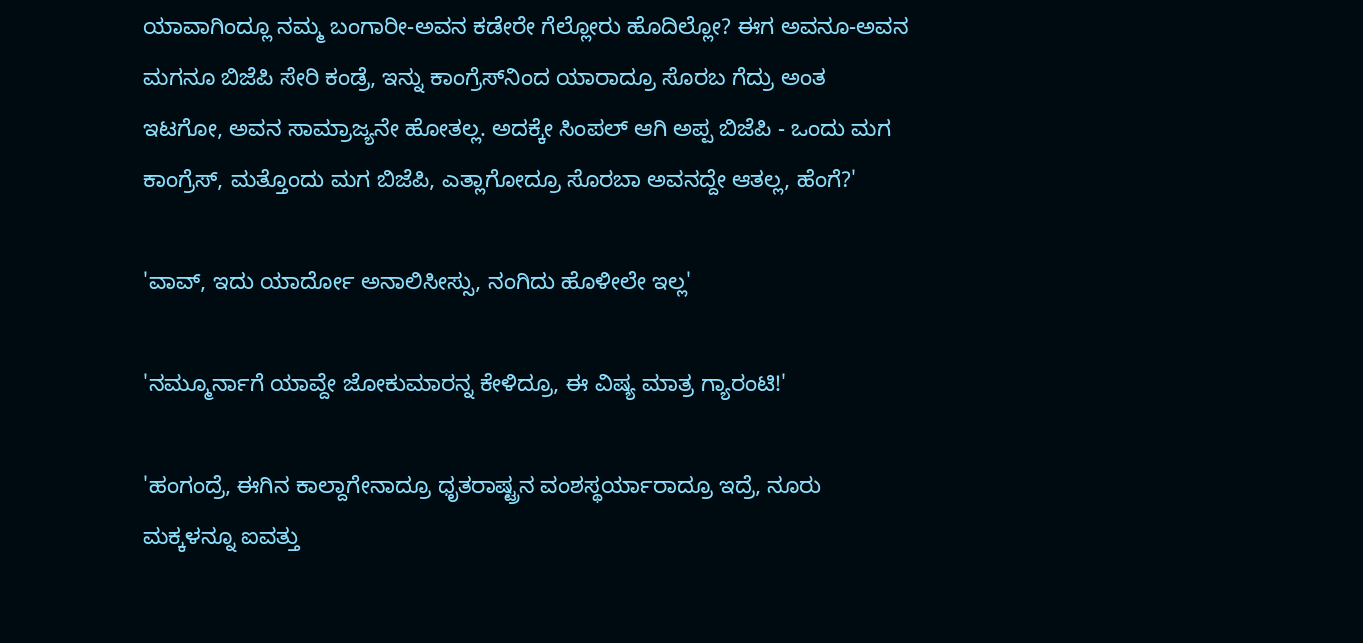ಯಾವಾಗಿಂದ್ಲೂ ನಮ್ಮ ಬಂಗಾರೀ-ಅವನ ಕಡೇರೇ ಗೆಲ್ಲೋರು ಹೊದಿಲ್ಲೋ? ಈಗ ಅವನೂ-ಅವನ ಮಗನೂ ಬಿಜೆಪಿ ಸೇರಿ ಕಂಡ್ರೆ, ಇನ್ನು ಕಾಂಗ್ರೆಸ್‌ನಿಂದ ಯಾರಾದ್ರೂ ಸೊರಬ ಗೆದ್ರು ಅಂತ ಇಟಗೋ, ಅವನ ಸಾಮ್ರಾಜ್ಯನೇ ಹೋತಲ್ಲ. ಅದಕ್ಕೇ ಸಿಂಪಲ್‌ ಆಗಿ ಅಪ್ಪ ಬಿಜೆಪಿ - ಒಂದು ಮಗ ಕಾಂಗ್ರೆಸ್‌, ಮತ್ತೊಂದು ಮಗ ಬಿಜೆಪಿ, ಎತ್ಲಾಗೋದ್ರೂ ಸೊರಬಾ ಅವನದ್ದೇ ಆತಲ್ಲ, ಹೆಂಗೆ?'

'ವಾವ್‌, ಇದು ಯಾರ್ದೋ ಅನಾಲಿಸೀಸ್ಸು, ನಂಗಿದು ಹೊಳೀಲೇ ಇಲ್ಲ'

'ನಮ್ಮೂರ್ನಾಗೆ ಯಾವ್ದೇ ಜೋಕುಮಾರನ್ನ ಕೇಳಿದ್ರೂ, ಈ ವಿಷ್ಯ ಮಾತ್ರ ಗ್ಯಾರಂಟಿ!'

'ಹಂಗಂದ್ರೆ, ಈಗಿನ ಕಾಲ್ದಾಗೇನಾದ್ರೂ ಧೃತರಾಷ್ಟ್ರನ ವಂಶಸ್ಥರ್ಯಾರಾದ್ರೂ ಇದ್ರೆ, ನೂರು ಮಕ್ಕಳನ್ನೂ ಐವತ್ತು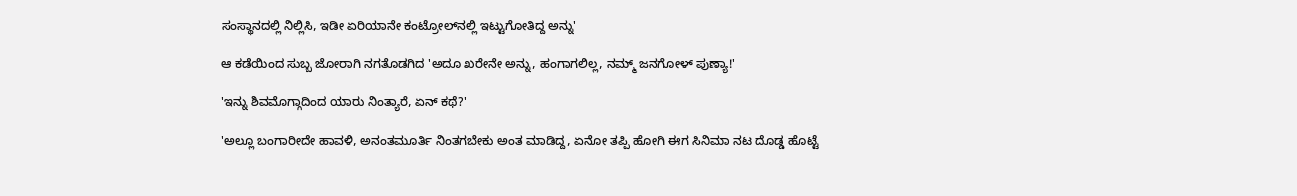ಸಂಸ್ಥಾನದಲ್ಲಿ ನಿಲ್ಲಿಸಿ, ಇಡೀ ಏರಿಯಾನೇ ಕಂಟ್ರೋಲ್‌ನಲ್ಲಿ ಇಟ್ಟುಗೋತಿದ್ದ ಅನ್ನು'

ಆ ಕಡೆಯಿಂದ ಸುಬ್ಬ ಜೋರಾಗಿ ನಗತೊಡಗಿದ 'ಅದೂ ಖರೇನೇ ಅನ್ನು, ಹಂಗಾಗಲಿಲ್ಲ, ನಮ್ಮ್‌ ಜನಗೋಳ್‌ ಪುಣ್ಯಾ!'

'ಇನ್ನು ಶಿವಮೊಗ್ಗಾದಿಂದ ಯಾರು ನಿಂತ್ಯಾರೆ, ಏನ್‌ ಕಥೆ?'

'ಅಲ್ಲೂ ಬಂಗಾರೀದೇ ಹಾವಳಿ, ಅನಂತಮೂರ್ತಿ ನಿಂತಗಬೇಕು ಅಂತ ಮಾಡಿದ್ದ, ಏನೋ ತಪ್ಪಿ ಹೋಗಿ ಈಗ ಸಿನಿಮಾ ನಟ ದೊಡ್ಡ ಹೊಟ್ಟೆ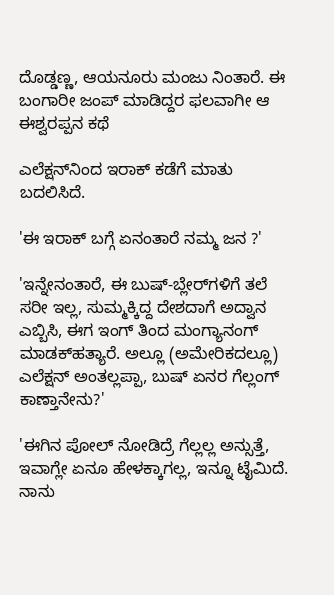ದೊಡ್ಡಣ್ಣ, ಆಯನೂರು ಮಂಜು ನಿಂತಾರೆ. ಈ ಬಂಗಾರೀ ಜಂಪ್‌ ಮಾಡಿದ್ದರ ಫಲವಾಗೀ ಆ ಈಶ್ವರಪ್ಪನ ಕಥೆ

ಎಲೆಕ್ಷನ್‌ನಿಂದ ಇರಾಕ್‌ ಕಡೆಗೆ ಮಾತು ಬದಲಿಸಿದೆ.

'ಈ ಇರಾಕ್‌ ಬಗ್ಗೆ ಏನಂತಾರೆ ನಮ್ಮ ಜನ ?'

'ಇನ್ನೇನಂತಾರೆ, ಈ ಬುಷ್‌-ಬ್ಲೇರ್‌ಗಳಿಗೆ ತಲೆ ಸರೀ ಇಲ್ಲ, ಸುಮ್ಮಕ್ಕಿದ್ದ ದೇಶದಾಗೆ ಅದ್ವಾನ ಎಬ್ಬಿಸಿ, ಈಗ ಇಂಗ್‌ ತಿಂದ ಮಂಗ್ಯಾನಂಗ್‌ ಮಾಡಕ್‌ಹತ್ಯಾರೆ. ಅಲ್ಲೂ (ಅಮೇರಿಕದಲ್ಲೂ) ಎಲೆಕ್ಷನ್‌ ಅಂತಲ್ಲಪ್ಪಾ, ಬುಷ್‌ ಏನರ ಗೆಲ್ಲಂಗ್‌ ಕಾಣ್ತಾನೇನು?'

'ಈಗಿನ ಪೋಲ್‌ ನೋಡಿದ್ರೆ ಗೆಲ್ಲಲ್ಲ ಅನ್ಸುತ್ತೆ, ಇವಾಗ್ಲೇ ಏನೂ ಹೇಳಕ್ಕಾಗಲ್ಲ, ಇನ್ನೂ ಟೈಮಿದೆ. ನಾನು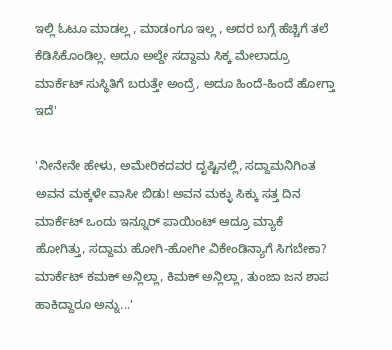ಇಲ್ಲಿ ಓಟೂ ಮಾಡಲ್ಲ , ಮಾಡಂಗೂ ಇಲ್ಲ , ಅದರ ಬಗ್ಗೆ ಹೆಚ್ಚಿಗೆ ತಲೆ ಕೆಡಿಸಿಕೊಂಡಿಲ್ಲ. ಅದೂ ಅಲ್ದೇ ಸದ್ದಾಮ ಸಿಕ್ಕ ಮೇಲಾದ್ರೂ ಮಾರ್ಕೆಟ್‌ ಸುಸ್ಥಿತಿಗೆ ಬರುತ್ತೇ ಅಂದ್ರೆ, ಅದೂ ಹಿಂದೆ-ಹಿಂದೆ ಹೋಗ್ತಾ ಇದೆ'

'ನೀನೇನೇ ಹೇಳು, ಅಮೇರಿಕದವರ ದೃಷ್ಟಿನಲ್ಲಿ, ಸದ್ದಾಮನಿಗಿಂತ ಅವನ ಮಕ್ಕಳೇ ವಾಸೀ ಬಿಡು! ಅವನ ಮಕ್ಳು ಸಿಕ್ಕು ಸತ್ತ ದಿನ ಮಾರ್ಕೆಟ್‌ ಒಂದು ಇನ್ನೂರ್‌ ಪಾಯಿಂಟ್‌ ಆದ್ರೂ ಮ್ಯಾಕೆ ಹೋಗಿತ್ತು, ಸದ್ದಾಮ ಹೋಗಿ-ಹೋಗೀ ವಿಕೇಂಡಿನ್ಯಾಗೆ ಸಿಗಬೇಕಾ? ಮಾರ್ಕೆಟ್‌ ಕಮಕ್‌ ಅನ್ಲಿಲ್ಲಾ, ಕಿಮಕ್‌ ಅನ್ಲಿಲ್ಲಾ, ತುಂಜಾ ಜನ ಶಾಪ ಹಾಕಿದ್ದಾರೂ ಅನ್ನು...'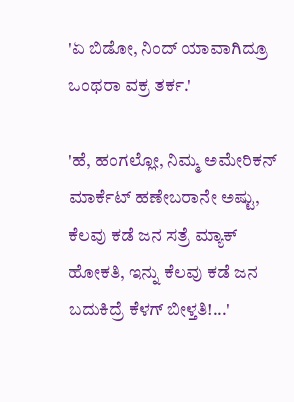'ಏ ಬಿಡೋ, ನಿಂದ್‌ ಯಾವಾಗಿದ್ರೂ ಒಂಥರಾ ವಕ್ರ ತರ್ಕ.'

'ಹೆ, ಹಂಗಲ್ಲೋ, ನಿಮ್ಮ ಅಮೇರಿಕನ್‌ ಮಾರ್ಕೆಟ್‌ ಹಣೇಬರಾನೇ ಅಷ್ಟು, ಕೆಲವು ಕಡೆ ಜನ ಸತ್ರೆ ಮ್ಯಾಕ್‌ ಹೋಕತಿ, ಇನ್ನು ಕೆಲವು ಕಡೆ ಜನ ಬದುಕಿದ್ರೆ ಕೆಳಗ್‌ ಬೀಳ್ತತಿ!...'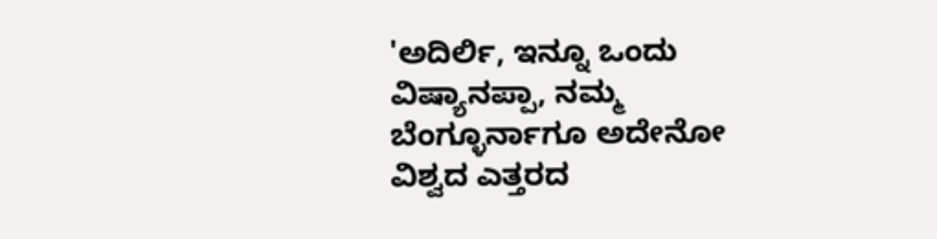'ಅದಿರ್ಲಿ, ಇನ್ನೂ ಒಂದು ವಿಷ್ಯಾನಪ್ಪಾ, ನಮ್ಮ ಬೆಂಗ್ಳೂರ್ನಾಗೂ ಅದೇನೋ ವಿಶ್ವದ ಎತ್ತರದ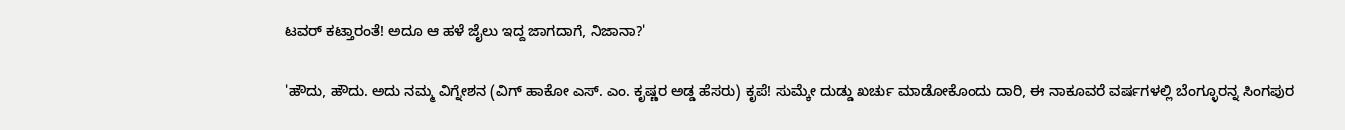ಟವರ್‌ ಕಟ್ತಾರಂತೆ! ಅದೂ ಆ ಹಳೆ ಜೈಲು ಇದ್ದ ಜಾಗದಾಗೆ, ನಿಜಾನಾ?'

'ಹೌದು, ಹೌದು. ಅದು ನಮ್ಮ ವಿಗ್ನೇಶನ (ವಿಗ್‌ ಹಾಕೋ ಎಸ್‌. ಎಂ. ಕೃಷ್ಣರ ಅಡ್ಡ ಹೆಸರು) ಕೃಪೆ! ಸುಮ್ಕೇ ದುಡ್ಡು ಖರ್ಚು ಮಾಡೋಕೊಂದು ದಾರಿ, ಈ ನಾಕೂವರೆ ವರ್ಷಗಳಲ್ಲಿ ಬೆಂಗ್ಳೂರನ್ನ ಸಿಂಗಪುರ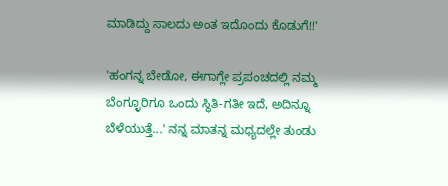ಮಾಡಿದ್ದು ಸಾಲದು ಅಂತ ಇದೊಂದು ಕೊಡುಗೆ!!'

'ಹಂಗನ್ನ ಬೇಡೋ, ಈಗಾಗ್ಲೇ ಪ್ರಪಂಚದಲ್ಲಿ ನಮ್ಮ ಬೆಂಗ್ಳೂರಿಗೂ ಒಂದು ಸ್ಥಿತಿ-ಗತೀ ಇದೆ, ಅದಿನ್ನೂ ಬೆಳೆಯುತ್ತೆ...' ನನ್ನ ಮಾತನ್ನ ಮಧ್ಯದಲ್ಲೇ ತುಂಡು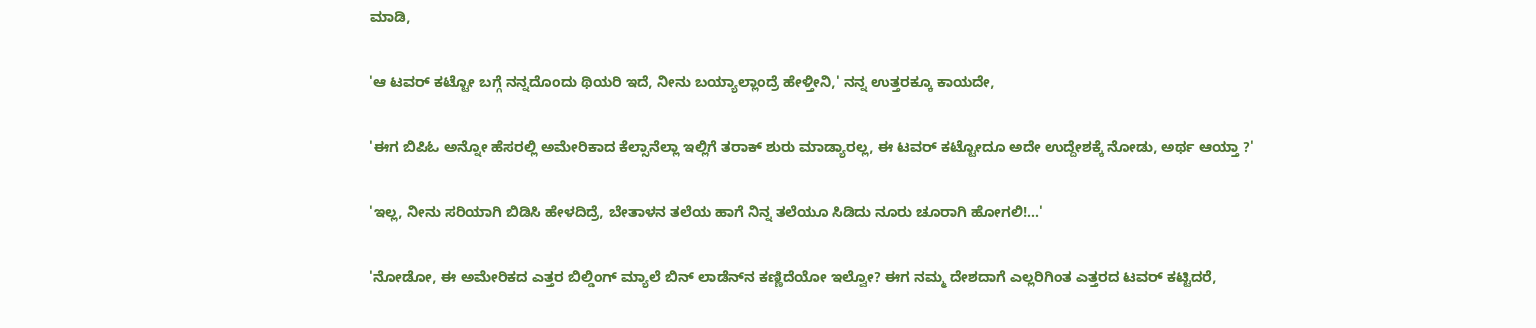ಮಾಡಿ,

'ಆ ಟವರ್‌ ಕಟ್ಟೋ ಬಗ್ಗೆ ನನ್ನದೊಂದು ಥಿಯರಿ ಇದೆ, ನೀನು ಬಯ್ಯಾಲ್ಲಾಂದ್ರೆ ಹೇಳ್ತೀನಿ,' ನನ್ನ ಉತ್ತರಕ್ಕೂ ಕಾಯದೇ,

'ಈಗ ಬಿಪಿಓ ಅನ್ನೋ ಹೆಸರಲ್ಲಿ ಅಮೇರಿಕಾದ ಕೆಲ್ಸಾನೆಲ್ಲಾ ಇಲ್ಲಿಗೆ ತರಾಕ್‌ ಶುರು ಮಾಡ್ಯಾರಲ್ಲ, ಈ ಟವರ್‌ ಕಟ್ಟೋದೂ ಅದೇ ಉದ್ದೇಶಕ್ಕೆ ನೋಡು, ಅರ್ಥ ಆಯ್ತಾ ?'

'ಇಲ್ಲ, ನೀನು ಸರಿಯಾಗಿ ಬಿಡಿಸಿ ಹೇಳದಿದ್ರೆ, ಬೇತಾಳನ ತಲೆಯ ಹಾಗೆ ನಿನ್ನ ತಲೆಯೂ ಸಿಡಿದು ನೂರು ಚೂರಾಗಿ ಹೋಗಲಿ!...'

'ನೋಡೋ, ಈ ಅಮೇರಿಕದ ಎತ್ತರ ಬಿಲ್ಡಿಂಗ್‌ ಮ್ಯಾಲೆ ಬಿನ್‌ ಲಾಡೆನ್‌ನ ಕಣ್ಣಿದೆಯೋ ಇಲ್ವೋ? ಈಗ ನಮ್ಮ ದೇಶದಾಗೆ ಎಲ್ಲರಿಗಿಂತ ಎತ್ತರದ ಟವರ್‌ ಕಟ್ಟಿದರೆ,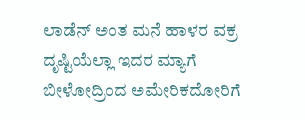ಲಾಡೆನ್‌ ಅಂತ ಮನೆ ಹಾಳರ ವಕ್ರ ದೃಷ್ಟಿಯೆಲ್ಲಾ ಇದರ ಮ್ಯಾಗೆ ಬೀಳೋದ್ರಿಂದ ಅಮೇರಿಕದೋರಿಗೆ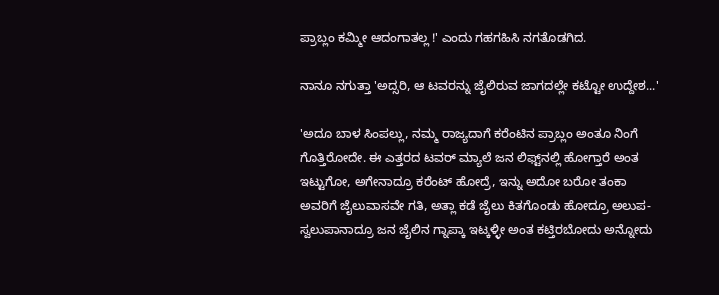ಪ್ರಾಬ್ಲಂ ಕಮ್ಮೀ ಆದಂಗಾತಲ್ಲ !' ಎಂದು ಗಹಗಹಿಸಿ ನಗತೊಡಗಿದ.

ನಾನೂ ನಗುತ್ತಾ 'ಅದ್ಸರಿ, ಆ ಟವರನ್ನು ಜೈಲಿರುವ ಜಾಗದಲ್ಲೇ ಕಟ್ಟೋ ಉದ್ದೇಶ...'

'ಅದೂ ಬಾಳ ಸಿಂಪಲ್ಲು, ನಮ್ಮ ರಾಜ್ಯದಾಗೆ ಕರೆಂಟಿನ ಪ್ರಾಬ್ಲಂ ಅಂತೂ ನಿಂಗೆ ಗೊತ್ತಿರೋದೇ. ಈ ಎತ್ತರದ ಟವರ್‌ ಮ್ಯಾಲೆ ಜನ ಲಿಫ್ಟ್‌ನಲ್ಲಿ ಹೋಗ್ತಾರೆ ಅಂತ ಇಟ್ಟುಗೋ, ಅಗೇನಾದ್ರೂ ಕರೆಂಟ್‌ ಹೋದ್ರೆ, ಇನ್ನು ಅದೋ ಬರೋ ತಂಕಾ ಅವರಿಗೆ ಜೈಲುವಾಸವೇ ಗತಿ, ಅತ್ಲಾ ಕಡೆ ಜೈಲು ಕಿತಗೊಂಡು ಹೋದ್ರೂ ಅಲುಪ-ಸ್ವಲುಪಾನಾದ್ರೂ ಜನ ಜೈಲಿನ ಗ್ನಾಪ್ಕಾ ಇಟ್ಕಳ್ಳೀ ಅಂತ ಕಟ್ತಿರಬೋದು ಅನ್ನೋದು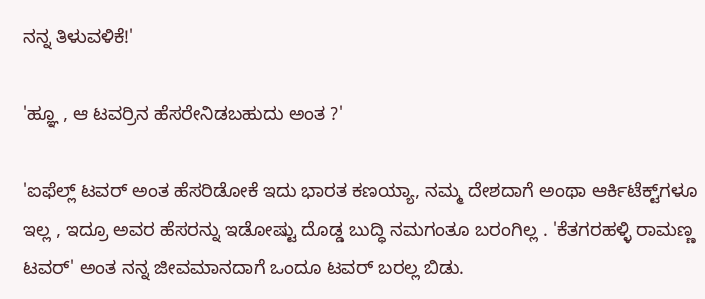ನನ್ನ ತಿಳುವಳಿಕೆ!'

'ಹ್ಞೂ , ಆ ಟವರ್ರಿನ ಹೆಸರೇನಿಡಬಹುದು ಅಂತ ?'

'ಐಫೆಲ್ಲ್‌ ಟವರ್‌ ಅಂತ ಹೆಸರಿಡೋಕೆ ಇದು ಭಾರತ ಕಣಯ್ಯಾ, ನಮ್ಮ ದೇಶದಾಗೆ ಅಂಥಾ ಆರ್ಕಿಟೆಕ್ಟ್‌ಗಳೂ ಇಲ್ಲ , ಇದ್ರೂ ಅವರ ಹೆಸರನ್ನು ಇಡೋಷ್ಟು ದೊಡ್ಡ ಬುದ್ಧಿ ನಮಗಂತೂ ಬರಂಗಿಲ್ಲ . 'ಕೆತಗರಹಳ್ಳಿ ರಾಮಣ್ಣ ಟವರ್‌' ಅಂತ ನನ್ನ ಜೀವಮಾನದಾಗೆ ಒಂದೂ ಟವರ್‌ ಬರಲ್ಲ ಬಿಡು.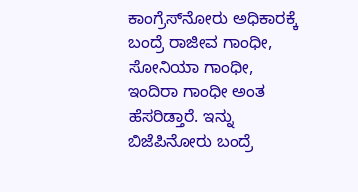ಕಾಂಗ್ರೆಸ್‌ನೋರು ಅಧಿಕಾರಕ್ಕೆ ಬಂದ್ರೆ ರಾಜೀವ ಗಾಂಧೀ, ಸೋನಿಯಾ ಗಾಂಧೀ, ಇಂದಿರಾ ಗಾಂಧೀ ಅಂತ ಹೆಸರಿಡ್ತಾರೆ. ಇನ್ನು ಬಿಜೆಪಿನೋರು ಬಂದ್ರೆ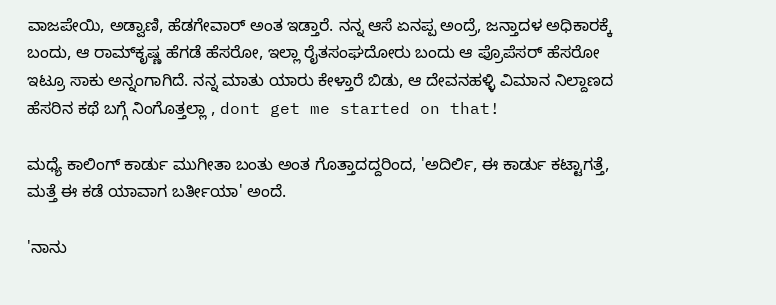ವಾಜಪೇಯಿ, ಅಡ್ವಾಣಿ, ಹೆಡಗೇವಾರ್‌ ಅಂತ ಇಡ್ತಾರೆ. ನನ್ನ ಆಸೆ ಏನಪ್ಪ ಅಂದ್ರೆ, ಜನ್ತಾದಳ ಅಧಿಕಾರಕ್ಕೆ ಬಂದು, ಆ ರಾಮ್‌ಕೃಷ್ಣ ಹೆಗಡೆ ಹೆಸರೋ, ಇಲ್ಲಾ ರೈತಸಂಘದೋರು ಬಂದು ಆ ಪ್ರೊಪೆಸರ್‌ ಹೆಸರೋ ಇಟ್ರೂ ಸಾಕು ಅನ್ನಂಗಾಗಿದೆ. ನನ್ನ ಮಾತು ಯಾರು ಕೇಳ್ತಾರೆ ಬಿಡು, ಆ ದೇವನಹಳ್ಳಿ ವಿಮಾನ ನಿಲ್ದಾಣದ ಹೆಸರಿನ ಕಥೆ ಬಗ್ಗೆ ನಿಂಗೊತ್ತಲ್ಲಾ , dont get me started on that!

ಮಧ್ಯೆ ಕಾಲಿಂಗ್‌ ಕಾರ್ಡು ಮುಗೀತಾ ಬಂತು ಅಂತ ಗೊತ್ತಾದದ್ದರಿಂದ, 'ಅದಿರ್ಲಿ, ಈ ಕಾರ್ಡು ಕಟ್ಟಾಗತ್ತೆ, ಮತ್ತೆ ಈ ಕಡೆ ಯಾವಾಗ ಬರ್ತೀಯಾ' ಅಂದೆ.

'ನಾನು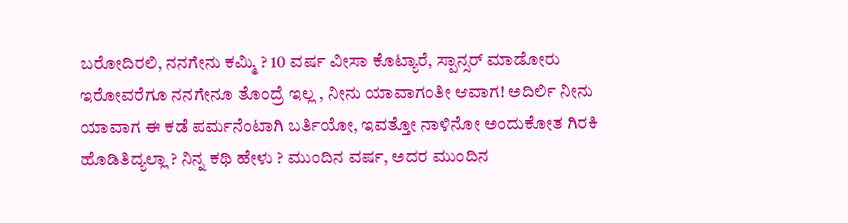ಬರೋದಿರಲಿ, ನನಗೇನು ಕಮ್ಮಿ ? 10 ವರ್ಷ ವೀಸಾ ಕೊಟ್ಯಾರೆ, ಸ್ಪಾನ್ಸರ್‌ ಮಾಡೋರು ಇರೋವರೆಗೂ ನನಗೇನೂ ತೊಂದ್ರೆ ಇಲ್ಲ , ನೀನು ಯಾವಾಗಂತೀ ಆವಾಗ! ಅದಿರ್ಲಿ ನೀನು ಯಾವಾಗ ಈ ಕಡೆ ಪರ್ಮನೆಂಟಾಗಿ ಬರ್ತಿಯೋ, ಇವತ್ತೋ ನಾಳಿನೋ ಅಂದುಕೋತ ಗಿರಕಿ ಹೊಡಿತಿದ್ಯಲ್ಲಾ ? ನಿನ್ನ ಕಥಿ ಹೇಳು ? ಮುಂದಿನ ವರ್ಷ, ಅದರ ಮುಂದಿನ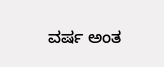ವರ್ಷ ಅಂತ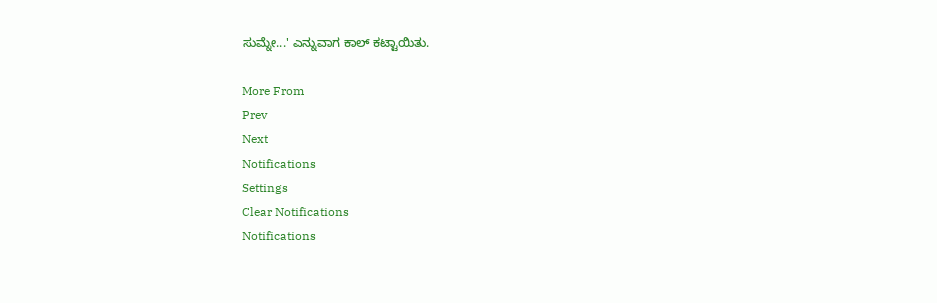ಸುಮ್ನೇ...' ಎನ್ನುವಾಗ ಕಾಲ್‌ ಕಟ್ಟಾಯಿತು.

More From
Prev
Next
Notifications
Settings
Clear Notifications
Notifications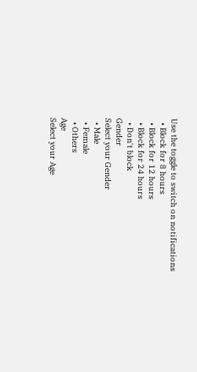Use the toggle to switch on notifications
  • Block for 8 hours
  • Block for 12 hours
  • Block for 24 hours
  • Don't block
Gender
Select your Gender
  • Male
  • Female
  • Others
Age
Select your Age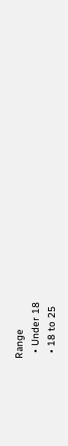Range
  • Under 18
  • 18 to 25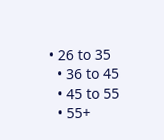• 26 to 35
  • 36 to 45
  • 45 to 55
  • 55+